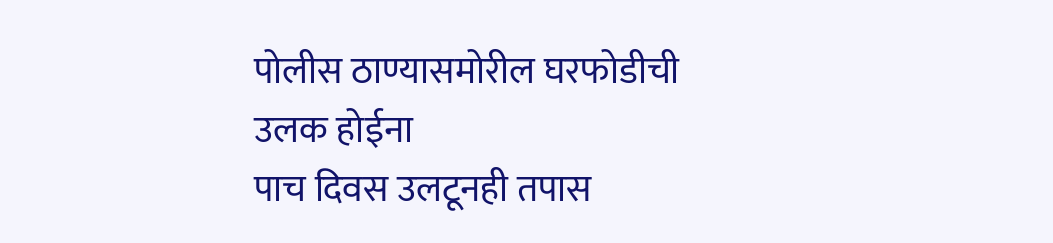पोलीस ठाण्यासमोरील घरफोडीची उलक होईना
पाच दिवस उलटूनही तपास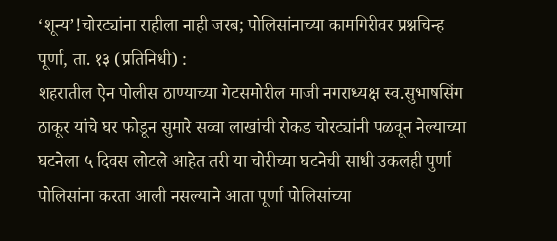‘शून्य’!चोरट्यांना राहीला नाही जरब; पोलिसांनाच्या कामगिरीवर प्रश्नचिन्ह
पूर्णा, ता. १३ (प्रतिनिधी) :
शहरातील ऐन पोलीस ठाण्याच्या गेटसमोरील माजी नगराध्यक्ष स्व.सुभाषसिंग ठाकूर यांचे घर फोडून सुमारे सव्वा लाखांची रोकड चोरट्यांनी पळवून नेल्याच्या घटनेला ५ दिवस लोटले आहेत तरी या चोरीच्या घटनेची साधी उकलही पुर्णा पोलिसांना करता आली नसल्याने आता पूर्णा पोलिसांच्या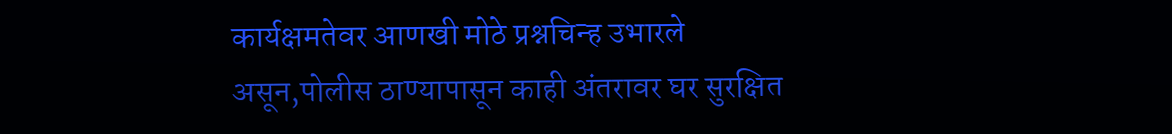कार्यक्षमतेवर आणखी मोठे प्रश्नचिन्ह उभारले असून,पोलीस ठाण्यापासून काही अंतरावर घर सुरक्षित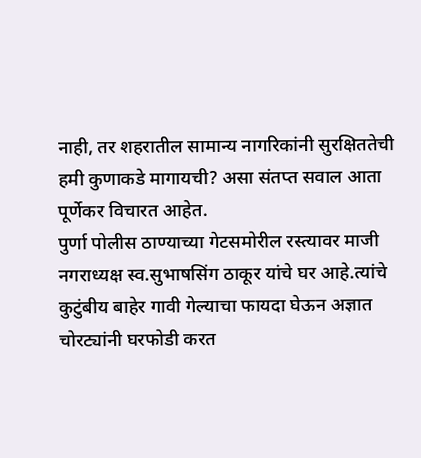नाही, तर शहरातील सामान्य नागरिकांनी सुरक्षिततेची हमी कुणाकडे मागायची? असा संतप्त सवाल आता पूर्णेकर विचारत आहेत.
पुर्णा पोलीस ठाण्याच्या गेटसमोरील रस्त्यावर माजी नगराध्यक्ष स्व.सुभाषसिंग ठाकूर यांचे घर आहे.त्यांचे कुटुंबीय बाहेर गावी गेल्याचा फायदा घेऊन अज्ञात चोरट्यांनी घरफोडी करत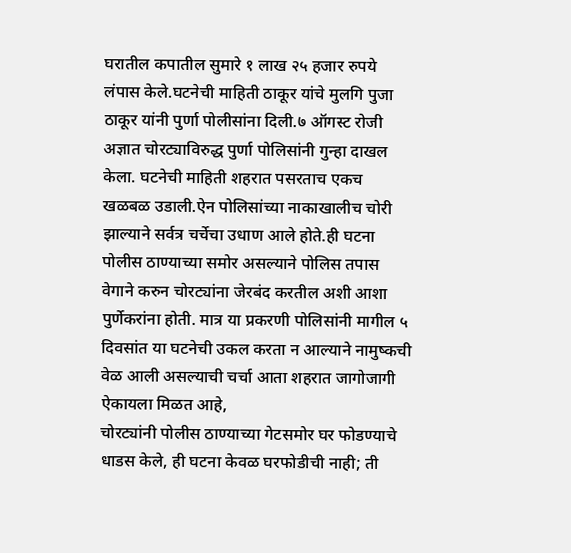घरातील कपातील सुमारे १ लाख २५ हजार रुपये लंपास केले.घटनेची माहिती ठाकूर यांचे मुलगि पुजा ठाकूर यांनी पुर्णा पोलीसांना दिली.७ ऑगस्ट रोजी अज्ञात चोरट्याविरुद्ध पुर्णा पोलिसांनी गुन्हा दाखल केला. घटनेची माहिती शहरात पसरताच एकच खळबळ उडाली.ऐन पोलिसांच्या नाकाखालीच चोरी झाल्याने सर्वत्र चर्चेचा उधाण आले होते.ही घटना पोलीस ठाण्याच्या समोर असल्याने पोलिस तपास वेगाने करुन चोरट्यांना जेरबंद करतील अशी आशा पुर्णेकरांना होती. मात्र या प्रकरणी पोलिसांनी मागील ५ दिवसांत या घटनेची उकल करता न आल्याने नामुष्कची वेळ आली असल्याची चर्चा आता शहरात जागोजागी ऐकायला मिळत आहे,
चोरट्यांनी पोलीस ठाण्याच्या गेटसमोर घर फोडण्याचे धाडस केले, ही घटना केवळ घरफोडीची नाही; ती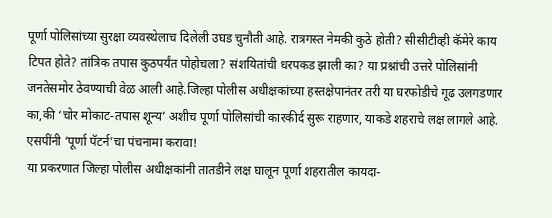पूर्णा पोलिसांच्या सुरक्षा व्यवस्थेलाच दिलेली उघड चुनौती आहे. रात्रगस्त नेमकी कुठे होती? सीसीटीव्ही कॅमेरे काय टिपत होते? तांत्रिक तपास कुठपर्यंत पोहोचला? संशयितांची धरपकड झाली का? या प्रश्नांची उत्तरे पोलिसांनी जनतेसमोर ठेवण्याची वेळ आली आहे.जिल्हा पोलीस अधीक्षकांच्या हस्तक्षेपानंतर तरी या घरफोडीचे गूढ उलगडणार का,की ‘चोर मोकाट-तपास शून्य’ अशीच पूर्णा पोलिसांची कारकीर्द सुरू राहणार, याकडे शहराचे लक्ष लागले आहे.
एसपींनी ‘पूर्णा पॅटर्न’चा पंचनामा करावा!
या प्रकरणात जिल्हा पोलीस अधीक्षकांनी तातडीने लक्ष घालून पूर्णा शहरातील कायदा-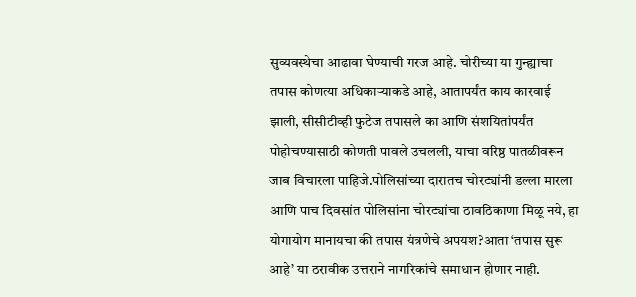सुव्यवस्थेचा आढावा घेण्याची गरज आहे. चोरीच्या या गुन्ह्याचा तपास कोणत्या अधिकाऱ्याकडे आहे, आतापर्यंत काय कारवाई झाली, सीसीटीव्ही फुटेज तपासले का आणि संशयितांपर्यंत पोहोचण्यासाठी कोणती पावले उचलली, याचा वरिष्ठ पातळीवरून जाब विचारला पाहिजे.पोलिसांच्या दारातच चोरट्यांनी डल्ला मारला आणि पाच दिवसांत पोलिसांना चोरट्यांचा ठावठिकाणा मिळू नये, हा योगायोग मानायचा की तपास यंत्रणेचे अपयश?आता ‘तपास सुरू आहे’ या ठरावीक उत्तराने नागरिकांचे समाधान होणार नाही.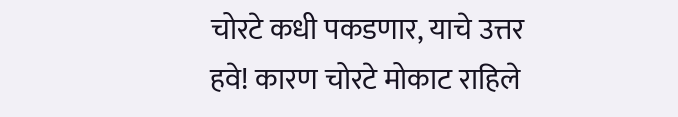चोरटे कधी पकडणार, याचे उत्तर हवे! कारण चोरटे मोकाट राहिले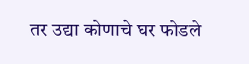तर उद्या कोणाचे घर फोडले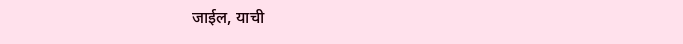जाईल, याची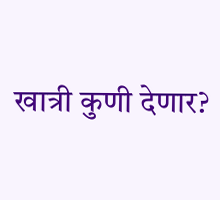खात्री कुणी देणार?